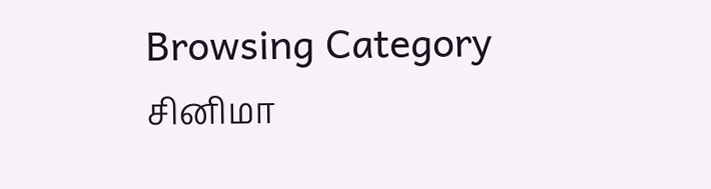Browsing Category
சினிமா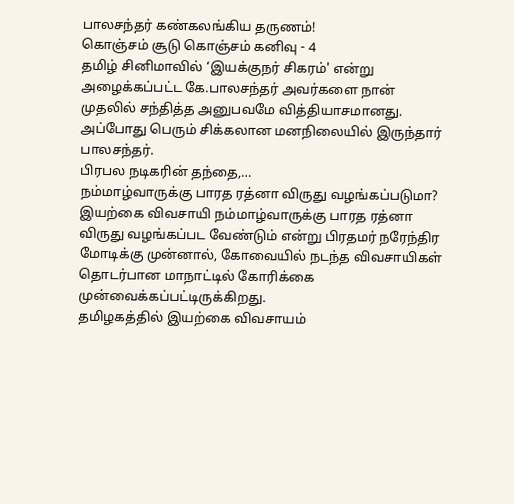பாலசந்தர் கண்கலங்கிய தருணம்!
கொஞ்சம் சூடு கொஞ்சம் கனிவு - 4
தமிழ் சினிமாவில் ‘இயக்குநர் சிகரம்' என்று அழைக்கப்பட்ட கே.பாலசந்தர் அவர்களை நான் முதலில் சந்தித்த அனுபவமே வித்தியாசமானது.
அப்போது பெரும் சிக்கலான மனநிலையில் இருந்தார் பாலசந்தர்.
பிரபல நடிகரின் தந்தை,…
நம்மாழ்வாருக்கு பாரத ரத்னா விருது வழங்கப்படுமா?
இயற்கை விவசாயி நம்மாழ்வாருக்கு பாரத ரத்னா விருது வழங்கப்பட வேண்டும் என்று பிரதமர் நரேந்திர மோடிக்கு முன்னால், கோவையில் நடந்த விவசாயிகள் தொடர்பான மாநாட்டில் கோரிக்கை முன்வைக்கப்பட்டிருக்கிறது.
தமிழகத்தில் இயற்கை விவசாயம்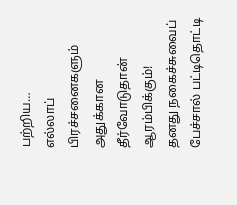பற்றிய…
எல்லாப் பிரச்சனைகளும் அதுக்கான தீர்வோடுதான் ஆரம்பிக்கும்!
தனது நகைச்சுவைப் பேச்சால் பட்டிதொட்டி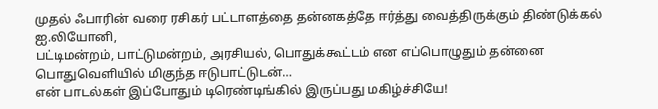முதல் ஃபாரின் வரை ரசிகர் பட்டாளத்தை தன்னகத்தே ஈர்த்து வைத்திருக்கும் திண்டுக்கல் ஐ.லியோனி,
பட்டிமன்றம், பாட்டுமன்றம், அரசியல், பொதுக்கூட்டம் என எப்பொழுதும் தன்னை பொதுவெளியில் மிகுந்த ஈடுபாட்டுடன்…
என் பாடல்கள் இப்போதும் டிரெண்டிங்கில் இருப்பது மகிழ்ச்சியே!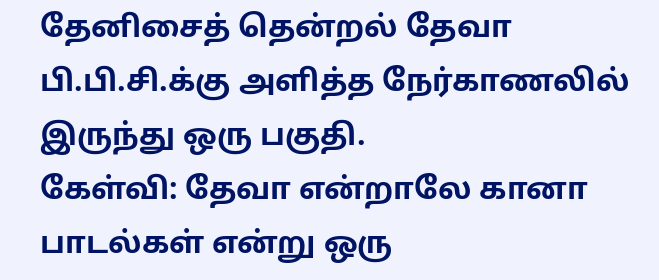தேனிசைத் தென்றல் தேவா பி.பி.சி.க்கு அளித்த நேர்காணலில் இருந்து ஒரு பகுதி.
கேள்வி: தேவா என்றாலே கானா பாடல்கள் என்று ஒரு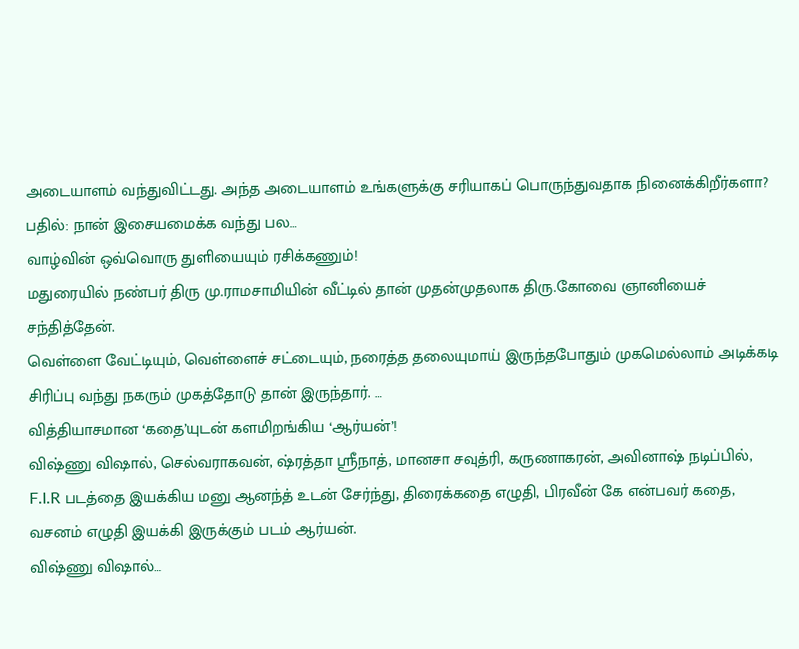அடையாளம் வந்துவிட்டது. அந்த அடையாளம் உங்களுக்கு சரியாகப் பொருந்துவதாக நினைக்கிறீர்களா?
பதில்: நான் இசையமைக்க வந்து பல…
வாழ்வின் ஒவ்வொரு துளியையும் ரசிக்கணும்!
மதுரையில் நண்பர் திரு மு.ராமசாமியின் வீட்டில் தான் முதன்முதலாக திரு.கோவை ஞானியைச் சந்தித்தேன்.
வெள்ளை வேட்டியும், வெள்ளைச் சட்டையும், நரைத்த தலையுமாய் இருந்தபோதும் முகமெல்லாம் அடிக்கடி சிரிப்பு வந்து நகரும் முகத்தோடு தான் இருந்தார். …
வித்தியாசமான ‘கதை’யுடன் களமிறங்கிய ‘ஆர்யன்’!
விஷ்ணு விஷால், செல்வராகவன், ஷ்ரத்தா ஸ்ரீநாத், மானசா சவுத்ரி, கருணாகரன், அவினாஷ் நடிப்பில், F.I.R படத்தை இயக்கிய மனு ஆனந்த் உடன் சேர்ந்து, திரைக்கதை எழுதி, பிரவீன் கே என்பவர் கதை, வசனம் எழுதி இயக்கி இருக்கும் படம் ஆர்யன்.
விஷ்ணு விஷால்…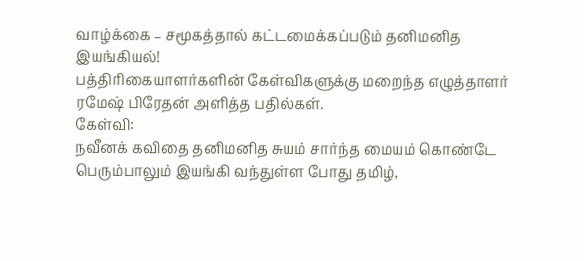வாழ்க்கை – சமூகத்தால் கட்டமைக்கப்படும் தனிமனித இயங்கியல்!
பத்திரிகையாளர்களின் கேள்விகளுக்கு மறைந்த எழுத்தாளர் ரமேஷ் பிரேதன் அளித்த பதில்கள்.
கேள்வி:
நவீனக் கவிதை தனிமனித சுயம் சார்ந்த மையம் கொண்டே பெரும்பாலும் இயங்கி வந்துள்ள போது தமிழ்,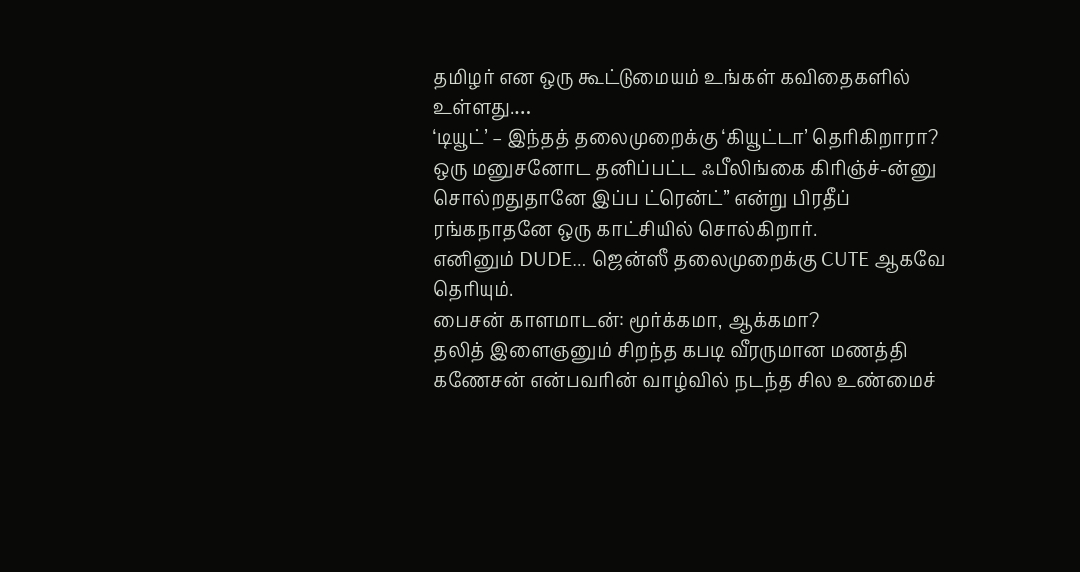தமிழர் என ஒரு கூட்டுமையம் உங்கள் கவிதைகளில் உள்ளது.…
‘டியூட்’ – இந்தத் தலைமுறைக்கு ‘கியூட்டா’ தெரிகிறாரா?
ஒரு மனுசனோட தனிப்பட்ட ஃபீலிங்கை கிரிஞ்ச்-ன்னு சொல்றதுதானே இப்ப ட்ரென்ட்” என்று பிரதீப் ரங்கநாதனே ஒரு காட்சியில் சொல்கிறார்.
எனினும் DUDE… ஜென்ஸீ தலைமுறைக்கு CUTE ஆகவே தெரியும்.
பைசன் காளமாடன்: மூர்க்கமா, ஆக்கமா?
தலித் இளைஞனும் சிறந்த கபடி வீரருமான மணத்தி கணேசன் என்பவரின் வாழ்வில் நடந்த சில உண்மைச்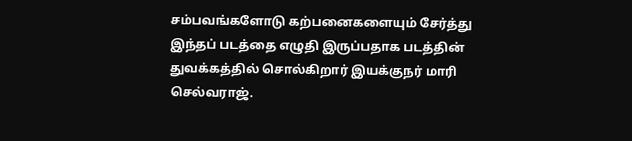சம்பவங்களோடு கற்பனைகளையும் சேர்த்து இந்தப் படத்தை எழுதி இருப்பதாக படத்தின் துவக்கத்தில் சொல்கிறார் இயக்குநர் மாரி செல்வராஜ்.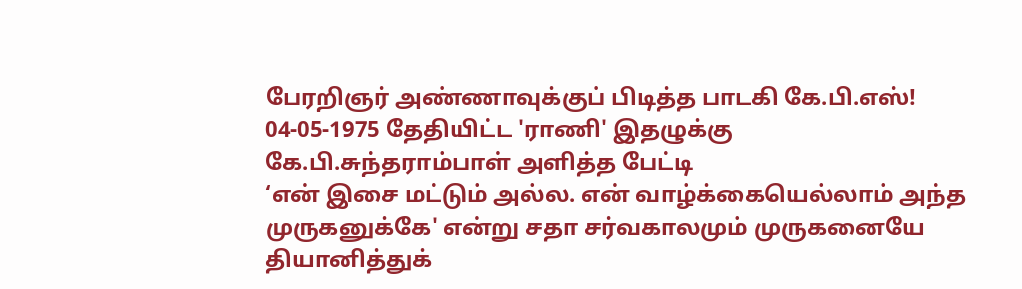பேரறிஞர் அண்ணாவுக்குப் பிடித்த பாடகி கே.பி.எஸ்!
04-05-1975 தேதியிட்ட 'ராணி' இதழுக்கு கே.பி.சுந்தராம்பாள் அளித்த பேட்டி
‘என் இசை மட்டும் அல்ல. என் வாழ்க்கையெல்லாம் அந்த முருகனுக்கே' என்று சதா சர்வகாலமும் முருகனையே தியானித்துக்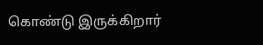கொண்டு இருக்கிறார்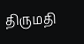திருமதி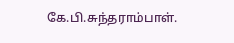கே.பி.சுந்தராம்பாள்.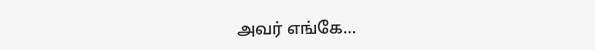அவர் எங்கே…